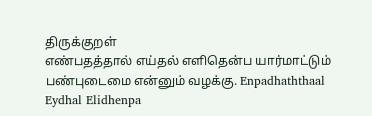திருக்குறள்
எண்பதத்தால் எய்தல் எளிதென்ப யார்மாட்டும் பண்புடைமை என்னும் வழக்கு. Enpadhaththaal Eydhal Elidhenpa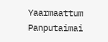Yaarmaattum Panputaimai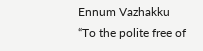Ennum Vazhakku
“To the polite free of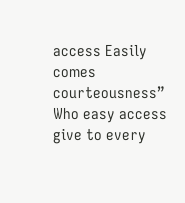access Easily comes courteousness”
Who easy access give to every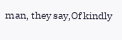man, they say,Of kindly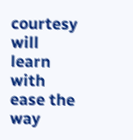courtesy will learn with ease the way